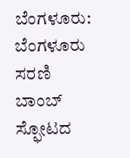ಬೆಂಗಳೂರು: ಬೆಂಗಳೂರು ಸರಣಿ ಬಾಂಬ್ ಸ್ಫೋಟದ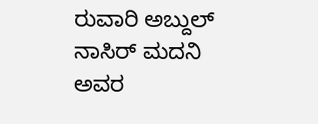ರುವಾರಿ ಅಬ್ದುಲ್ ನಾಸಿರ್ ಮದನಿ ಅವರ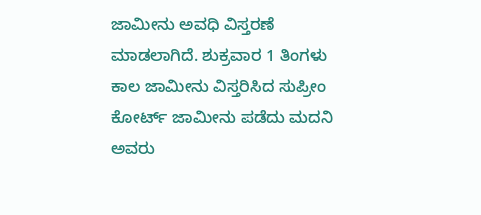ಜಾಮೀನು ಅವಧಿ ವಿಸ್ತರಣೆ ಮಾಡಲಾಗಿದೆ. ಶುಕ್ರವಾರ 1 ತಿಂಗಳು ಕಾಲ ಜಾಮೀನು ವಿಸ್ತರಿಸಿದ ಸುಪ್ರೀಂ ಕೋರ್ಟ್ ಜಾಮೀನು ಪಡೆದು ಮದನಿ ಅವರು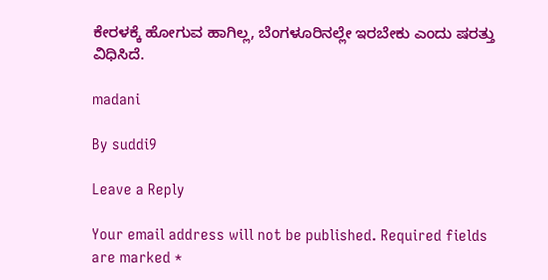ಕೇರಳಕ್ಕೆ ಹೋಗುವ ಹಾಗಿಲ್ಲ, ಬೆಂಗಳೂರಿನಲ್ಲೇ ಇರಬೇಕು ಎಂದು ಷರತ್ತು ವಿಧಿಸಿದೆ.

madani

By suddi9

Leave a Reply

Your email address will not be published. Required fields are marked *